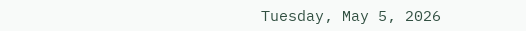Tuesday, May 5, 2026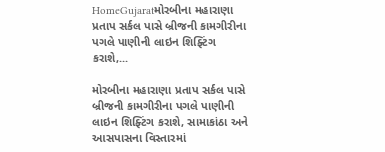HomeGujaratમોરબીના મહારાણા પ્રતાપ સર્કલ પાસે બ્રીજની કામગીરીના પગલે પાણીની લાઇન શિફ્ટિંગ કરાશે,...

મોરબીના મહારાણા પ્રતાપ સર્કલ પાસે બ્રીજની કામગીરીના પગલે પાણીની લાઇન શિફ્ટિંગ કરાશે, સામાકાંઠા અને આસપાસના વિસ્તારમાં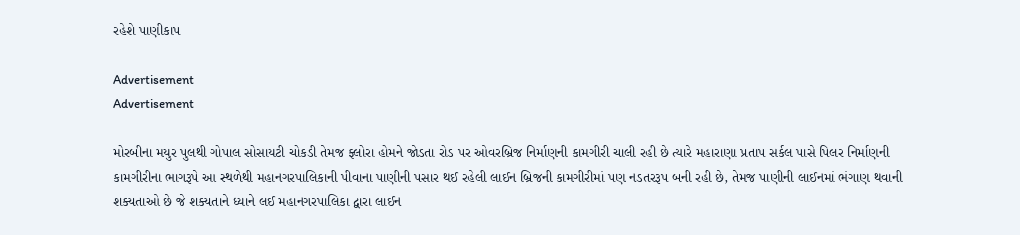રહેશે પાણીકાપ

Advertisement
Advertisement

મોરબીના મયુર પુલથી ગોપાલ સોસાયટી ચોકડી તેમજ ફ્લોરા હોમને જોડતા રોડ પર ઓવરબ્રિજ નિર્માણની કામગીરી ચાલી રહી છે ત્યારે મહારાણા પ્રતાપ સર્કલ પાસે પિલર નિર્માણની કામગીરીના ભાગરૂપે આ સ્થળેથી મહાનગરપાલિકાની પીવાના પાણીની પસાર થઈ રહેલી લાઈન બ્રિજની કામગીરીમાં પણ નડતરરૂપ બની રહી છે, તેમજ પાણીની લાઈનમાં ભંગાણ થવાની શક્યતાઓ છે જે શક્યતાને ધ્યાને લઈ મહાનગરપાલિકા દ્વારા લાઈન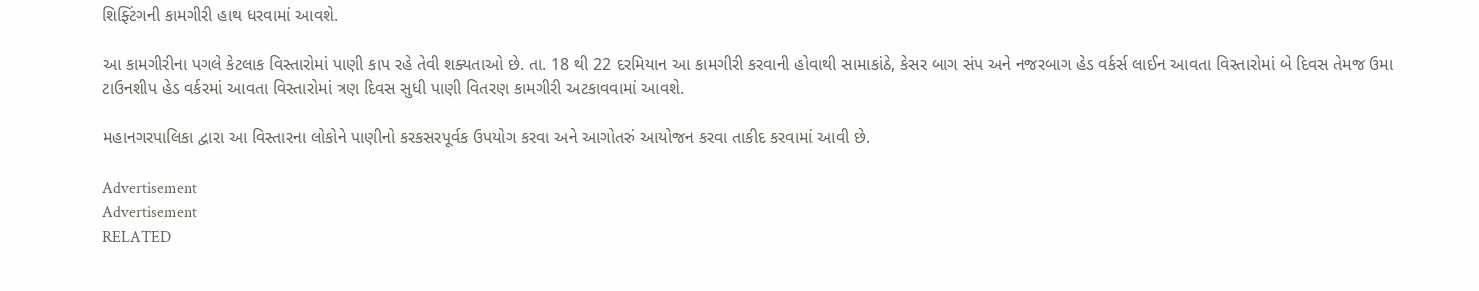શિફ્ટિંગની કામગીરી હાથ ધરવામાં આવશે.

આ કામગીરીના પગલે કેટલાક વિસ્તારોમાં પાણી કાપ રહે તેવી શક્યતાઓ છે. તા. 18 થી 22 દરમિયાન આ કામગીરી કરવાની હોવાથી સામાકાંઠે, કેસર બાગ સંપ અને નજરબાગ હેડ વર્કર્સ લાઈન આવતા વિસ્તારોમાં બે દિવસ તેમજ ઉમા ટાઉનશીપ હેડ વર્કરમાં આવતા વિસ્તારોમાં ત્રણ દિવસ સુધી પાણી વિતરણ કામગીરી અટકાવવામાં આવશે.

મહાનગરપાલિકા દ્વારા આ વિસ્તારના લોકોને પાણીનો કરકસરપૂર્વક ઉપયોગ કરવા અને આગોતરું આયોજન કરવા તાકીદ કરવામાં આવી છે.

Advertisement
Advertisement
RELATED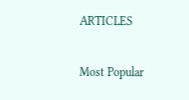ARTICLES

Most Popular